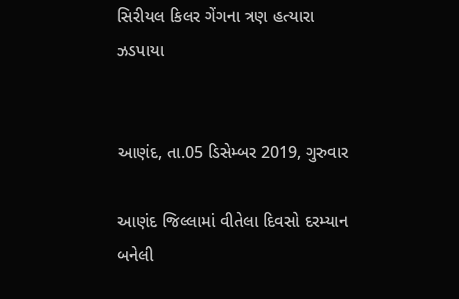સિરીયલ કિલર ગેંગના ત્રણ હત્યારા ઝડપાયા


આણંદ, તા.05 ડિસેમ્બર 2019, ગુરુવાર

આણંદ જિલ્લામાં વીતેલા દિવસો દરમ્યાન બનેલી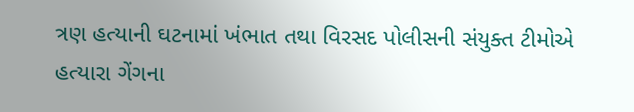ત્રણ હત્યાની ઘટનામાં ખંભાત તથા વિરસદ પોલીસની સંયુક્ત ટીમોએ હત્યારા ગેંગના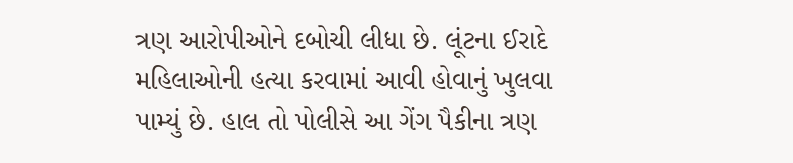ત્રણ આરોપીઓને દબોચી લીધા છે. લૂંટના ઈરાદે મહિલાઓની હત્યા કરવામાં આવી હોવાનું ખુલવા પામ્યું છે. હાલ તો પોલીસે આ ગેંગ પૈકીના ત્રણ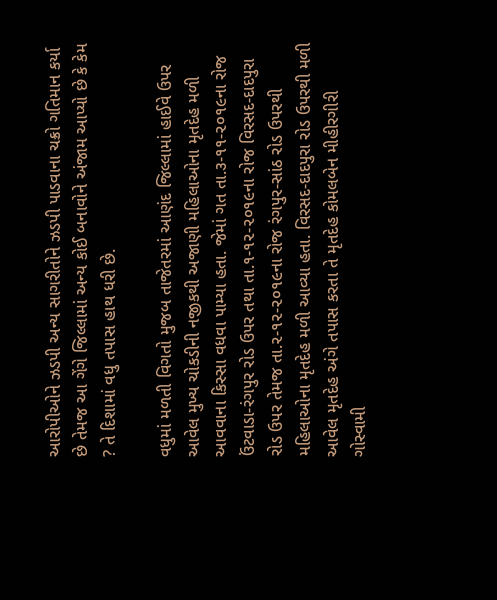આરોપીઓને ઝડપી અન્ય સાગરીતોને ઝડપી પાડવાના ચક્રો ગતિમાન કર્યા છે તેમજ આ ગેંગે જિલ્લામાં અન્ય કોઈ બનાવોને અંજામ આપ્યો છે કે કેમ ? તે દિશામાં વધુ તપાસ હાથ ધરી છે.

વધુમાં મળતી વિગતો મુજબ તાજેતરમાં આણંદ જિલ્લામાં હાઈવે ઉપર આવેલ મુખ્ય ચોકડીની નજીકથી અજાણી મહિલાઓના મૃતદેહ મળી આવવાના કિસ્સા વધવા પામ્યા હતા. જેમાં ગત તા.૩-૧૧-૨૦૧૯ના રોજ ઉંટવાડા-રંગપુર રોડ ઉપર તથા તા.૧-૧૨-૨૦૧૯ના રોજ વિરસદ-દાદપુરા રોડ ઉપર તેમજ તા.૨-૧૨-૨૦૧૯ના રોજ રંગપુર-સાંઠ રોડ ઉપરથી મહિલાઓના મૃતદેહ મળી આવ્યા હતા. વિરસદ-દાદપુરા રોડ ઉપરથી મળી આવેલ મૃતદેહ અંગે તપાસ કરતા તે મૃતદેહ કોમલબેન મીહીરગીરી ગોસ્વામી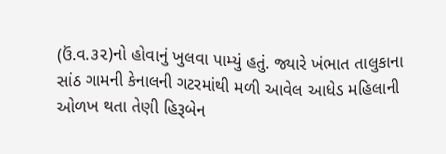(ઉં.વ.૩૨)નો હોવાનું ખુલવા પામ્યું હતું. જ્યારે ખંભાત તાલુકાના સાંઠ ગામની કેનાલની ગટરમાંથી મળી આવેલ આધેડ મહિલાની ઓળખ થતા તેણી હિરૂબેન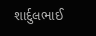શાર્દુલભાઈ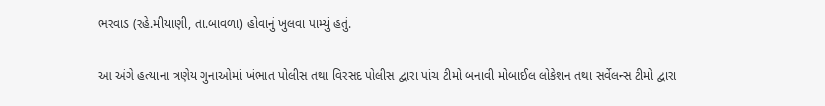ભરવાડ (રહે.મીયાણી, તા.બાવળા) હોવાનું ખુલવા પામ્યું હતું.

આ અંગે હત્યાના ત્રણેય ગુનાઓમાં ખંભાત પોલીસ તથા વિરસદ પોલીસ દ્વારા પાંચ ટીમો બનાવી મોબાઈલ લોકેશન તથા સર્વેલન્સ ટીમો દ્વારા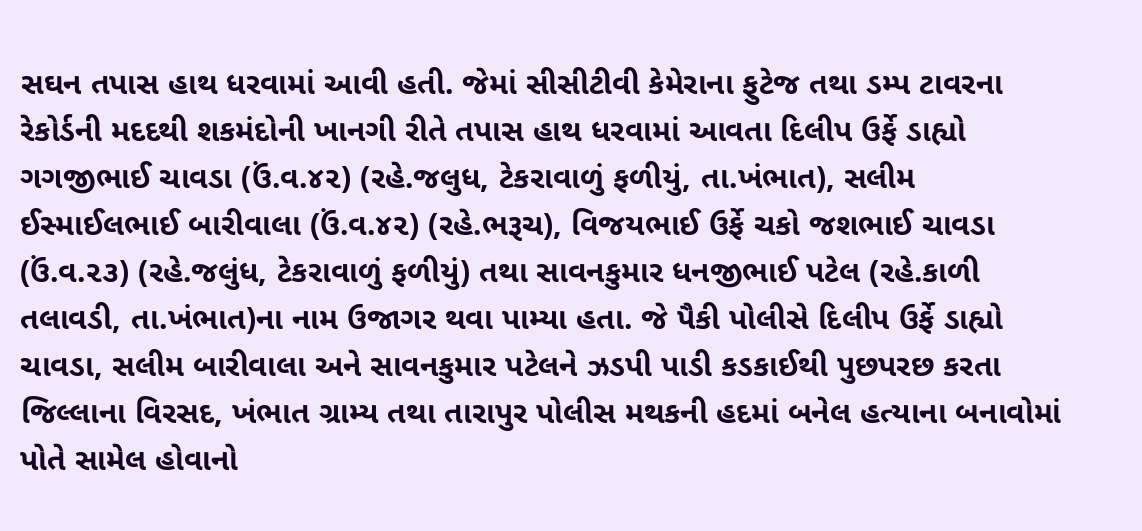સઘન તપાસ હાથ ધરવામાં આવી હતી. જેમાં સીસીટીવી કેમેરાના ફુટેજ તથા ડમ્પ ટાવરના રેકોર્ડની મદદથી શકમંદોની ખાનગી રીતે તપાસ હાથ ધરવામાં આવતા દિલીપ ઉર્ફે ડાહ્યો ગગજીભાઈ ચાવડા (ઉં.વ.૪૨) (રહે.જલુધ, ટેકરાવાળું ફળીયું, તા.ખંભાત), સલીમ ઈસ્માઈલભાઈ બારીવાલા (ઉં.વ.૪૨) (રહે.ભરૂચ), વિજયભાઈ ઉર્ફે ચકો જશભાઈ ચાવડા (ઉં.વ.૨૩) (રહે.જલુંધ, ટેકરાવાળું ફળીયું) તથા સાવનકુમાર ધનજીભાઈ પટેલ (રહે.કાળી તલાવડી, તા.ખંભાત)ના નામ ઉજાગર થવા પામ્યા હતા. જે પૈકી પોલીસે દિલીપ ઉર્ફે ડાહ્યો ચાવડા, સલીમ બારીવાલા અને સાવનકુમાર પટેલને ઝડપી પાડી કડકાઈથી પુછપરછ કરતા જિલ્લાના વિરસદ, ખંભાત ગ્રામ્ય તથા તારાપુર પોલીસ મથકની હદમાં બનેલ હત્યાના બનાવોમાં પોતે સામેલ હોવાનો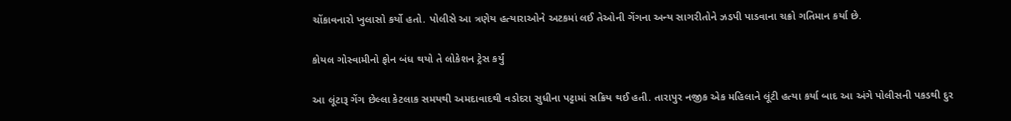ચોંકાવનારો ખુલાસો કર્યો હતો. પોલીસે આ ત્રણેય હત્યારાઓને અટકમાં લઈ તેઓની ગેંગના અન્ય સાગરીતોને ઝડપી પાડવાના ચક્રો ગતિમાન કર્યા છે.

કોયલ ગોસ્વામીનો ફોન બંધ થયો તે લોકેશન ટ્રેસ કર્યું

આ લૂંટારૂ ગેંગ છેલ્લા કેટલાક સમયથી અમદાવાદથી વડોદરા સુધીના પટ્ટામાં સક્રિય થઈ હતી. તારાપુર નજીક એક મહિલાને લૂંટી હત્યા કર્યા બાદ આ અંગે પોલીસની પકડથી દુર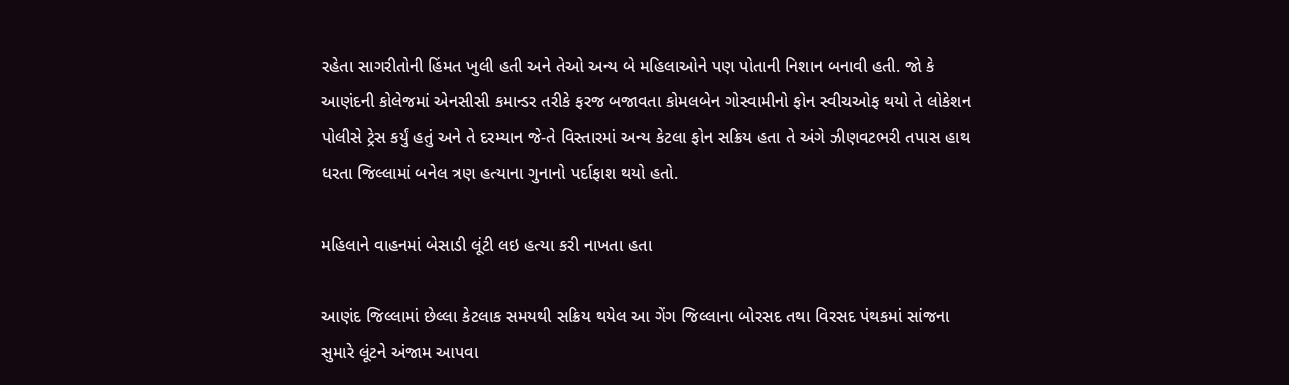રહેતા સાગરીતોની હિંમત ખુલી હતી અને તેઓ અન્ય બે મહિલાઓને પણ પોતાની નિશાન બનાવી હતી. જો કે આણંદની કોલેજમાં એનસીસી કમાન્ડર તરીકે ફરજ બજાવતા કોમલબેન ગોસ્વામીનો ફોન સ્વીચઓફ થયો તે લોકેશન પોલીસે ટ્રેસ કર્યું હતું અને તે દરમ્યાન જે-તે વિસ્તારમાં અન્ય કેટલા ફોન સક્રિય હતા તે અંગે ઝીણવટભરી તપાસ હાથ ધરતા જિલ્લામાં બનેલ ત્રણ હત્યાના ગુનાનો પર્દાફાશ થયો હતો.

મહિલાને વાહનમાં બેસાડી લૂંટી લઇ હત્યા કરી નાખતા હતા

આણંદ જિલ્લામાં છેલ્લા કેટલાક સમયથી સક્રિય થયેલ આ ગેંગ જિલ્લાના બોરસદ તથા વિરસદ પંથકમાં સાંજના સુમારે લૂંટને અંજામ આપવા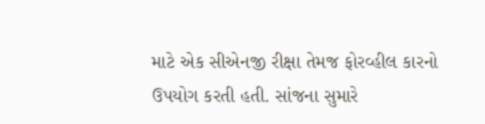માટે એક સીએનજી રીક્ષા તેમજ ફોરવ્હીલ કારનો ઉપયોગ કરતી હતી. સાંજના સુમારે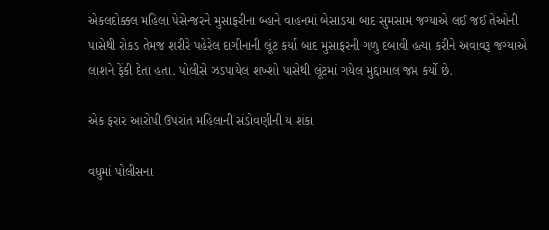એકલદોક્કલ મહિલા પેસેન્જરને મુસાફરીના બ્હાને વાહનમાં બેસાડયા બાદ સુમસામ જગ્યાએ લઈ જઈ તેઓની પાસેથી રોકડ તેમજ શરીરે પહેરેલ દાગીનાની લૂંટ કર્યા બાદ મુસાફરની ગળુ દબાવી હત્યા કરીને અવાવરૂ જગ્યાએ લાશને ફેંકી દેતા હતા. પોલીસે ઝડપાયેલ શખ્શો પાસેથી લૂંટમાં ગયેલ મુદ્દામાલ જપ્ત કર્યો છે.

એક ફરાર આરોપી ઉપરાંત મહિલાની સંડોવણીની ય શંકા

વધુમાં પોલીસના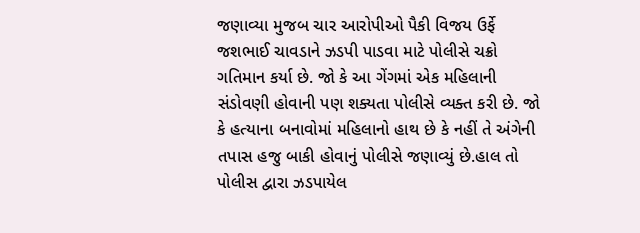જણાવ્યા મુજબ ચાર આરોપીઓ પૈકી વિજય ઉર્ફે જશભાઈ ચાવડાને ઝડપી પાડવા માટે પોલીસે ચક્રો ગતિમાન કર્યા છે. જો કે આ ગેંગમાં એક મહિલાની સંડોવણી હોવાની પણ શક્યતા પોલીસે વ્યક્ત કરી છે. જો કે હત્યાના બનાવોમાં મહિલાનો હાથ છે કે નહીં તે અંગેની તપાસ હજુ બાકી હોવાનું પોલીસે જણાવ્યું છે.હાલ તો પોલીસ દ્વારા ઝડપાયેલ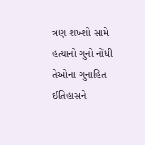ત્રણ શખ્શો સામે હત્યાનો ગુનો નોંધી તેઓના ગુનાહિત ઈતિહાસને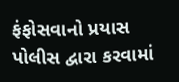ફંફોસવાનો પ્રયાસ પોલીસ દ્વારા કરવામાં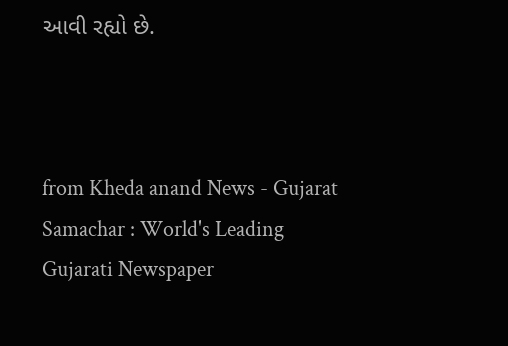આવી રહ્યો છે.



from Kheda anand News - Gujarat Samachar : World's Leading Gujarati Newspaper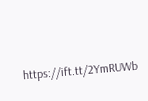https://ift.tt/2YmRUWb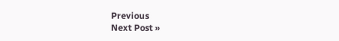Previous
Next Post »